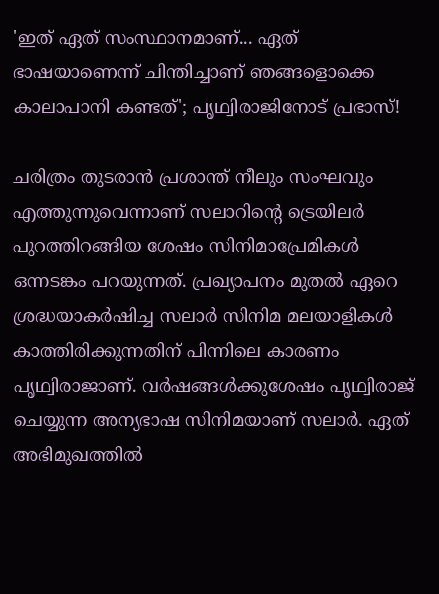'ഇത് ഏത് സംസ്ഥാനമാണ്... ഏത് ഭാഷയാണെന്ന് ചിന്തിച്ചാണ് ഞങ്ങളൊക്കെ കാലാപാനി കണ്ടത്'; പൃഥ്വിരാജിനോട് പ്രഭാസ്!

ചരിത്രം തുടരാൻ പ്രശാന്ത് നീലും സംഘവും എത്തുന്നുവെന്നാണ് സലാറിന്റെ ട്രെയിലർ പുറത്തിറങ്ങിയ ശേഷം സിനിമാപ്രേമികൾ ഒന്നടങ്കം പറയുന്നത്. പ്രഖ്യാപനം മുതൽ ഏറെ ശ്രദ്ധയാകർ‌ഷിച്ച സലാർ സിനിമ മലയാളികൾ കാത്തിരിക്കുന്നതിന് പിന്നിലെ കാരണം പൃഥ്വിരാജാണ്. വർഷങ്ങൾക്കുശേഷം പൃഥ്വിരാജ് ചെയ്യുന്ന അന്യഭാഷ സിനിമയാണ് സലാർ. ഏത് അഭിമുഖത്തിൽ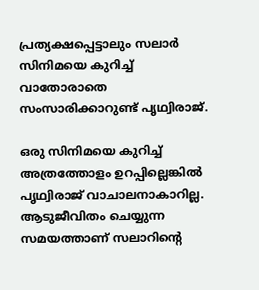പ്രത്യക്ഷപ്പെട്ടാലും സലാർ സിനിമയെ കുറിച്ച് വാതോരാതെ സംസാരിക്കാറുണ്ട് പൃഥ്വിരാജ്.

ഒരു സിനിമയെ കുറിച്ച് അത്രത്തോളം ഉറപ്പില്ലെങ്കിൽ പൃഥ്വിരാജ് വാചാലനാകാറില്ല. ആടുജീവിതം ചെയ്യുന്ന സമയത്താണ് സലാറിന്റെ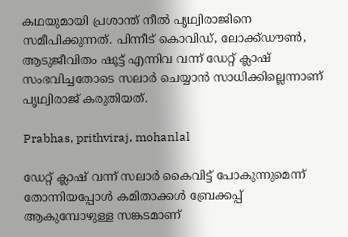കഥയുമായി പ്രശാന്ത് നീൽ പൃഥ്വിരാജിനെ സമീപിക്കുന്നത്. പിന്നീട് കൊവിഡ്, ലോക്ക്ഡൗൺ, ആടുജീവിതം ഷൂട്ട് എന്നിവ വന്ന് ഡേറ്റ് ക്ലാഷ് സംഭവിച്ചതോടെ സലാർ ചെയ്യാൻ സാധിക്കില്ലെന്നാണ് പൃഥ്വിരാജ് കരുതിയത്.

Prabhas, prithviraj, mohanlal

ഡേറ്റ് ക്ലാഷ് വന്ന് സലാർ കൈവിട്ട് പോകുന്നുമെന്ന് തോന്നിയപ്പോൾ കമിതാക്കൾ ബ്രേക്കപ്പ് ആകുമ്പോഴുള്ള സങ്കടമാണ്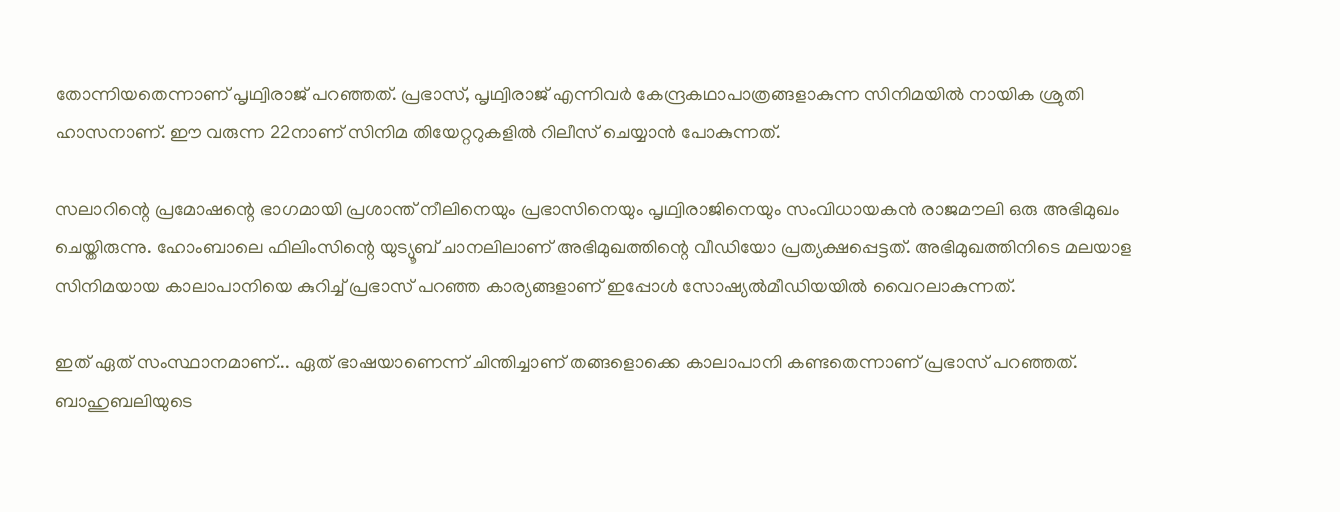തോന്നിയതെന്നാണ് പൃഥ്വിരാജ് പറഞ്ഞത്. പ്രഭാസ്, പൃഥ്വിരാജ് എന്നിവർ കേന്ദ്രകഥാപാത്രങ്ങളാകുന്ന സിനിമയിൽ നായിക ശ്രുതി ഹാസനാണ്. ഈ വരുന്ന 22നാണ് സിനിമ തിയേറ്ററുകളിൽ റിലീസ് ചെയ്യാൻ പോകുന്നത്.

സലാറിന്റെ പ്രമോഷന്റെ ഭാഗമായി പ്രശാന്ത് നീലിനെയും പ്രഭാസിനെയും പൃഥ്വിരാജിനെയും സംവിധായകൻ രാജമൗലി ഒരു അഭിമുഖം ചെയ്തിരുന്നു. ഹോംബാലെ ഫിലിംസിന്റെ യുട്യൂബ് ചാനലിലാണ് അഭിമുഖത്തിന്റെ വീഡിയോ പ്രത്യക്ഷപ്പെട്ടത്. അഭിമുഖത്തിനിടെ മലയാള സിനിമയായ കാലാപാനിയെ കുറിച്ച് പ്രഭാസ് പറഞ്ഞ കാര്യങ്ങളാണ് ഇപ്പോൾ സോഷ്യൽമീഡിയയിൽ വൈറലാകുന്നത്.

ഇത് ഏത് സംസ്ഥാനമാണ്... ഏത് ഭാഷയാണെന്ന് ചിന്തിച്ചാണ് തങ്ങളൊക്കെ കാലാപാനി കണ്ടതെന്നാണ് പ്രഭാസ് പറഞ്ഞത്. ബാഹുബലിയുടെ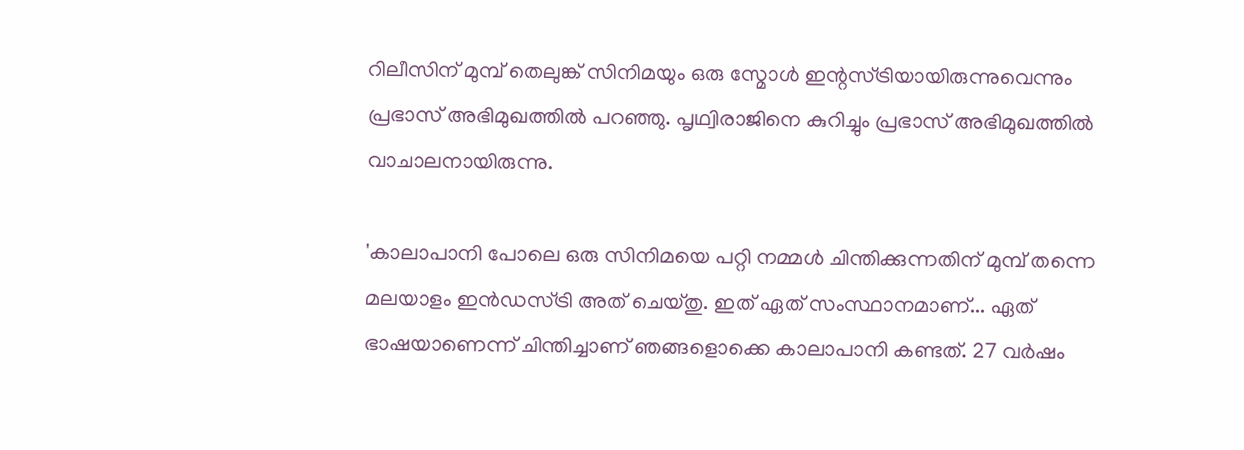റിലീസിന് മുമ്പ് തെലുങ്ക് സിനിമയും ഒരു സ്മോൾ ഇന്റസ്ട്രിയായിരുന്നുവെന്നും പ്രഭാസ് അഭിമുഖത്തിൽ പറഞ്ഞു. പൃഥ്വിരാജിനെ കുറിച്ചും പ്രഭാസ് അഭിമുഖത്തിൽ വാചാലനായിരുന്നു.

'കാലാപാനി പോലെ ഒരു സിനിമയെ പറ്റി നമ്മള്‍ ചിന്തിക്കുന്നതിന് മുമ്പ് തന്നെ മലയാളം ഇന്‍ഡസ്ട്രി അത് ചെയ്തു. ഇത് ഏത് സംസ്ഥാനമാണ്... ഏത് ഭാഷയാണെന്ന് ചിന്തിച്ചാണ് ഞങ്ങളൊക്കെ കാലാപാനി കണ്ടത്. 27 വര്‍ഷം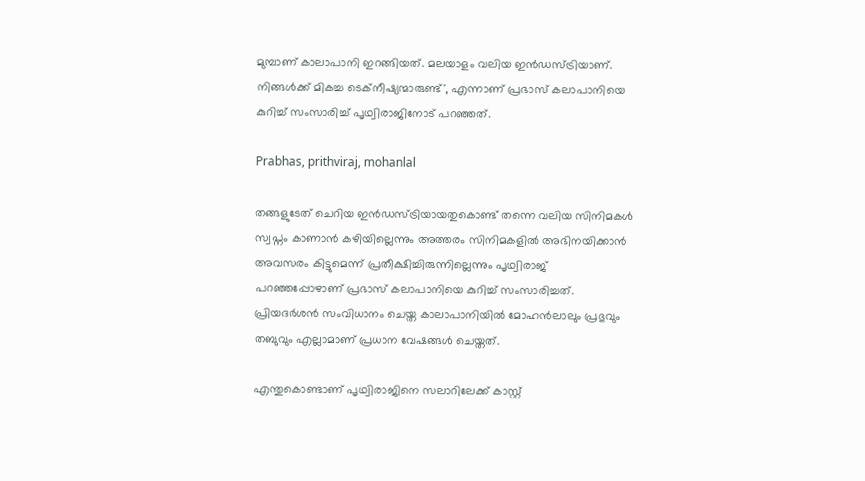മുമ്പാണ് കാലാപാനി ഇറങ്ങിയത്. മലയാളം വലിയ ഇന്‍ഡസ്ട്രിയാണ്. നിങ്ങള്‍ക്ക് മികച്ച ടെക്‌നീഷ്യന്മാരുണ്ട്', എന്നാണ് പ്രഭാസ് കലാപാനിയെ കുറിച്ച് സംസാരിച്ച് പൃഥ്വിരാജിനോട് പറഞ്ഞത്.

Prabhas, prithviraj, mohanlal

തങ്ങളുടേത് ചെറിയ ഇന്‍ഡസ്ട്രിയായതുകൊണ്ട് തന്നെ വലിയ സിനിമകൾ സ്വപ്നം കാണാൻ കഴിയില്ലെന്നും അത്തരം സിനിമകളിൽ അഭിനയിക്കാൻ അവസരം കിട്ടുമെന്ന് പ്രതീക്ഷിച്ചിരുന്നില്ലെന്നും പൃഥ്വിരാജ് പറഞ്ഞപ്പോഴാണ് പ്രഭാസ് കലാപാനിയെ കുറിച്ച് സംസാരിച്ചത്. പ്രിയദർശൻ സംവിധാനം ചെയ്ത കാലാപാനിയിൽ മോഹൻലാലും പ്രഭുവും തബുവും എല്ലാമാണ് പ്രധാന വേഷങ്ങൾ ചെയ്തത്.

എന്തുകൊണ്ടാണ് പൃഥ്വിരാജിനെ സലാറിലേക്ക് കാസ്റ്റ്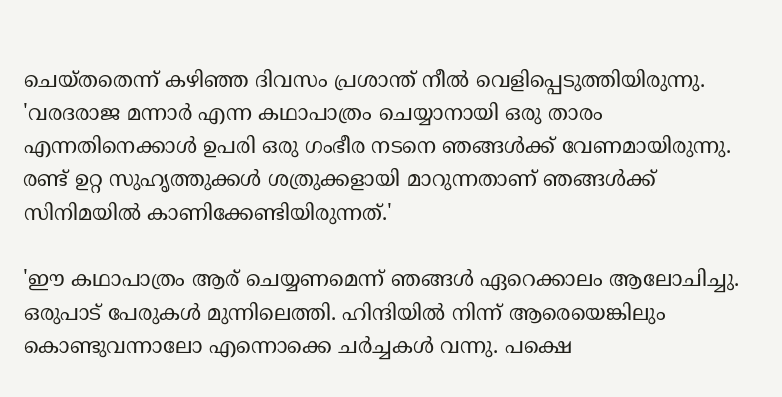ചെയ്തതെന്ന് കഴി‍ഞ്ഞ ദിവസം പ്രശാന്ത് നീൽ വെളിപ്പെടുത്തിയിരുന്നു. 'വരദരാജ മന്നാർ എന്ന കഥാപാത്രം ചെയ്യാനായി ഒരു താരം എന്നതിനെക്കാൾ ഉപരി ഒരു ഗംഭീര നടനെ ഞങ്ങൾക്ക് വേണമായിരുന്നു. രണ്ട് ഉറ്റ സുഹൃത്തുക്കൾ ശത്രുക്കളായി മാറുന്നതാണ് ഞങ്ങൾക്ക് സിനിമയിൽ കാണിക്കേണ്ടിയിരുന്നത്.'

'ഈ കഥാപാത്രം ആര് ചെയ്യണമെന്ന് ‌ഞങ്ങൾ ഏറെക്കാലം ആലോചിച്ചു. ഒരുപാട് പേരുകൾ മുന്നിലെത്തി. ഹിന്ദിയിൽ നിന്ന് ആരെയെങ്കിലും കൊണ്ടുവന്നാലോ എന്നൊക്കെ ചർച്ചകൾ വന്നു. പക്ഷെ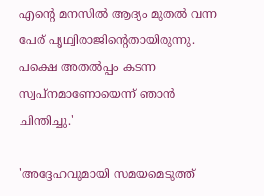എൻ്റെ മനസിൽ ആദ്യം മുതൽ വന്ന പേര് പൃഥ്വിരാജിൻ്റെതായിരുന്നു. പക്ഷെ അതൽപ്പം കടന്ന സ്വപ്നമാണോയെന്ന് ഞാൻ ചിന്തിച്ചു.'

'അദ്ദേഹവുമായി സമയമെടുത്ത്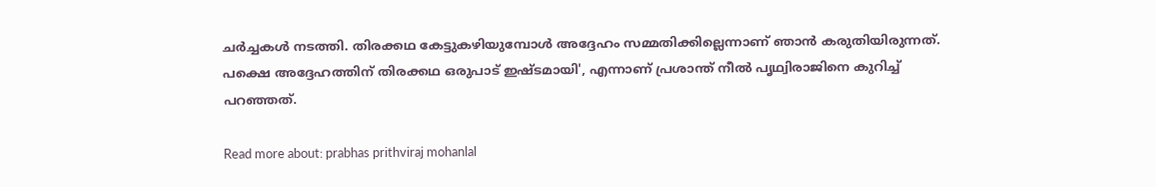ചർച്ചകൾ നടത്തി. തിരക്കഥ കേട്ടുകഴിയുമ്പോൾ അദ്ദേഹം സമ്മതിക്കില്ലെന്നാണ് ഞാൻ കരുതിയിരുന്നത്. പക്ഷെ അദ്ദേഹത്തിന് തിരക്കഥ ഒരുപാട് ഇഷ്ടമായി', എന്നാണ് പ്രശാന്ത് നീൽ പൃഥ്വിരാജിനെ കുറിച്ച് പറഞ്ഞത്.

Read more about: prabhas prithviraj mohanlal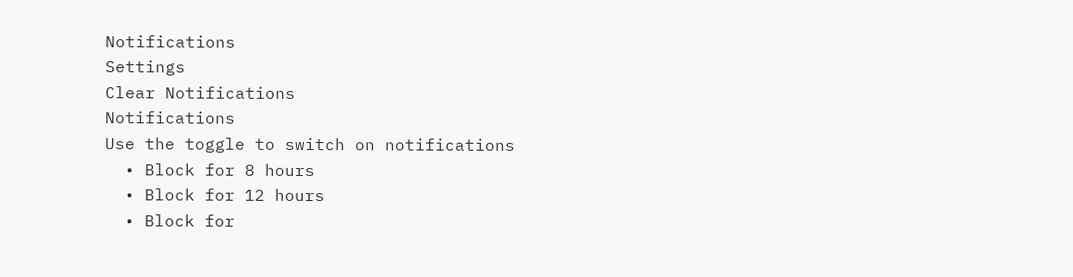Notifications
Settings
Clear Notifications
Notifications
Use the toggle to switch on notifications
  • Block for 8 hours
  • Block for 12 hours
  • Block for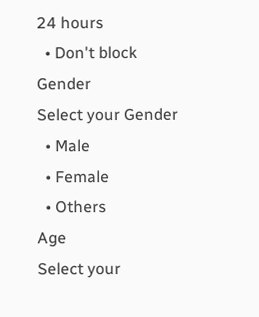24 hours
  • Don't block
Gender
Select your Gender
  • Male
  • Female
  • Others
Age
Select your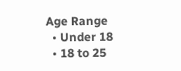Age Range
  • Under 18
  • 18 to 25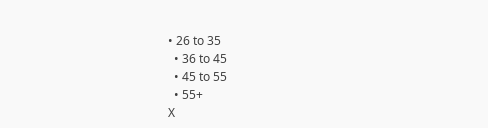• 26 to 35
  • 36 to 45
  • 45 to 55
  • 55+
X